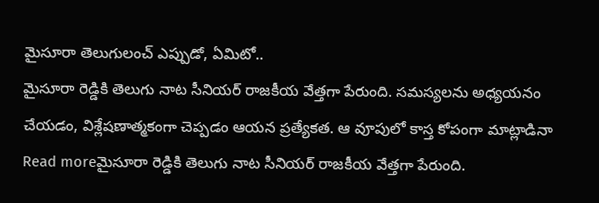మైసూరా తెలుగులంచ్ ఎప్పుడో, ఏమిటో..
మైసూరా రెడ్డికి తెలుగు నాట సీనియర్ రాజకీయ వేత్తగా పేరుంది. సమస్యలను అధ్యయనం చేయడం, విశ్లేషణాత్మకంగా చెప్పడం ఆయన ప్రత్యేకత. ఆ వూపులో కాస్త కోపంగా మాట్లాడినా
Read moreమైసూరా రెడ్డికి తెలుగు నాట సీనియర్ రాజకీయ వేత్తగా పేరుంది.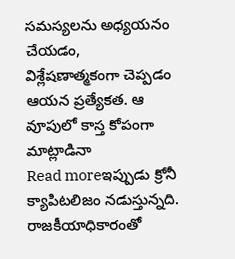సమస్యలను అధ్యయనం చేయడం, విశ్లేషణాత్మకంగా చెప్పడం ఆయన ప్రత్యేకత. ఆ వూపులో కాస్త కోపంగా మాట్లాడినా
Read moreఇప్పుడు క్రోనీ క్యాపిటలిజం నడుస్తున్నది. రాజకీయాధికారంతో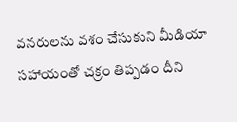వనరులను వశం చేసుకుని మీడియా సహాయంతో చక్రం తిప్పడం దీని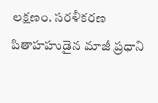లక్షణం. సరళీకరణ పితాహహుడైన మాజీ ప్రధాని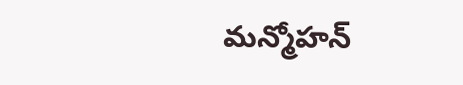మన్మోహన్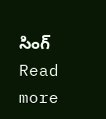సింగ్
Read more